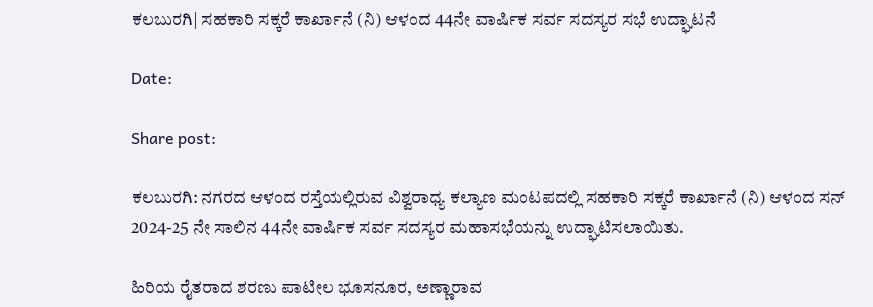ಕಲಬುರಗಿ| ಸಹಕಾರಿ ಸಕ್ಕರೆ ಕಾರ್ಖಾನೆ (ನಿ) ಆಳಂದ 44ನೇ ವಾರ್ಷಿಕ ಸರ್ವ ಸದಸ್ಯರ ಸಭೆ ಉದ್ಘಾಟನೆ

Date:

Share post:

ಕಲಬುರಗಿ: ನಗರದ ಆಳಂದ ರಸ್ತೆಯಲ್ಲಿರುವ ವಿಶ್ವರಾಧ್ಯ ಕಲ್ಯಾಣ ಮಂಟಪದಲ್ಲಿ ಸಹಕಾರಿ ಸಕ್ಕರೆ ಕಾರ್ಖಾನೆ (ನಿ) ಆಳಂದ ಸನ್ 2024-25 ನೇ ಸಾಲಿನ 44ನೇ ವಾರ್ಷಿಕ ಸರ್ವ ಸದಸ್ಯರ ಮಹಾಸಭೆಯನ್ನು ಉದ್ಘಾಟಿಸಲಾಯಿತು.

ಹಿರಿಯ ರೈತರಾದ ಶರಣು ಪಾಟೀಲ ಭೂಸನೂರ, ಅಣ್ಣಾರಾವ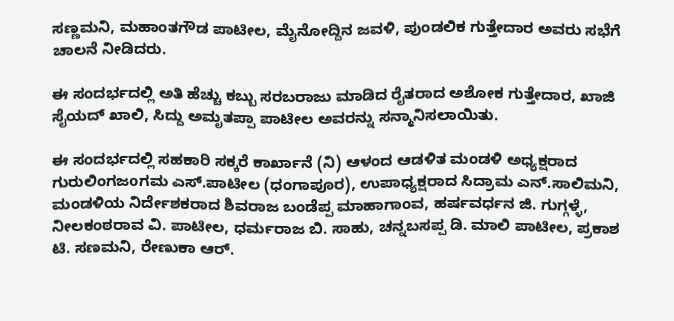ಸಣ್ಣಮನಿ, ಮಹಾಂತಗೌಡ ಪಾಟೀಲ, ಮೈನೋದ್ದಿನ ಜವಳಿ, ಪುಂಡಲಿಕ ಗುತ್ತೇದಾರ ಅವರು ಸಭೆಗೆ ಚಾಲನೆ ನೀಡಿದರು.

ಈ ಸಂದರ್ಭದಲ್ಲಿ ಅತಿ ಹೆಚ್ಚು ಕಬ್ಬು ಸರಬರಾಜು ಮಾಡಿದ ರೈತರಾದ ಅಶೋಕ ಗುತ್ತೇದಾರ, ಖಾಜಿ ಸೈಯದ್ ಖಾಲಿ, ಸಿದ್ದು ಅಮೃತಪ್ಪಾ ಪಾಟೀಲ ಅವರನ್ನು ಸನ್ಮಾನಿಸಲಾಯಿತು.

ಈ ಸಂದರ್ಭದಲ್ಲಿ ಸಹಕಾರಿ ಸಕ್ಕರೆ ಕಾರ್ಖಾನೆ (ನಿ) ಆಳಂದ ಆಡಳಿತ ಮಂಡಳಿ ಅಧ್ಯಕ್ಷರಾದ ಗುರುಲಿಂಗಜoಗಮ ಎಸ್.ಪಾಟೀಲ (ಧಂಗಾಪೂರ), ಉಪಾಧ್ಯಕ್ಷರಾದ ಸಿದ್ರಾಮ ಎನ್.ಸಾಲಿಮನಿ, ಮಂಡಳಿಯ ನಿರ್ದೇಶಕರಾದ ಶಿವರಾಜ ಬಂಡೆಪ್ಪ ಮಾಹಾಗಾಂವ, ಹರ್ಷವರ್ಧನ ಜಿ. ಗುಗ್ಗಳ್ಳೆ, ನೀಲಕಂಠರಾವ ವಿ. ಪಾಟೀಲ, ಧರ್ಮರಾಜ ಬಿ. ಸಾಹು, ಚನ್ನಬಸಪ್ಪ ಡಿ. ಮಾಲಿ ಪಾಟೀಲ, ಪ್ರಕಾಶ ಟಿ. ಸಣಮನಿ, ರೇಣುಕಾ ಆರ್.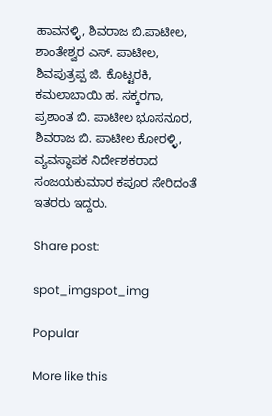ಹಾವನಳ್ಳಿ, ಶಿವರಾಜ ಬಿ.ಪಾಟೀಲ, ಶಾಂತೇಶ್ವರ ಎಸ್. ಪಾಟೀಲ, ಶಿವಪುತ್ರಪ್ಪ ಜಿ. ಕೊಟ್ಟರಕಿ, ಕಮಲಾಬಾಯಿ ಹ. ಸಕ್ಕರಗಾ, ಪ್ರಶಾಂತ ಬಿ. ಪಾಟೀಲ ಭೂಸನೂರ, ಶಿವರಾಜ ಬಿ. ಪಾಟೀಲ ಕೋರಳ್ಳಿ, ವ್ಯವಸ್ಥಾಪಕ ನಿರ್ದೇಶಕರಾದ ಸಂಜಯಕುಮಾರ ಕಪೂರ ಸೇರಿದಂತೆ ಇತರರು ಇದ್ದರು.

Share post:

spot_imgspot_img

Popular

More like this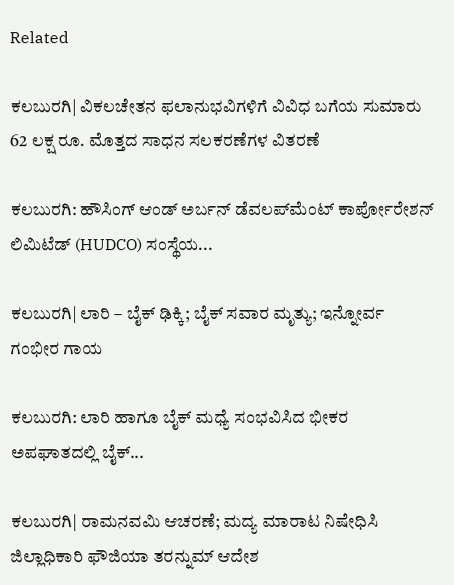Related

ಕಲಬುರಗಿ| ವಿಕಲಚೇತನ ಫಲಾನುಭವಿಗಳಿಗೆ ವಿವಿಧ ಬಗೆಯ ಸುಮಾರು 62 ಲಕ್ಷ ರೂ. ಮೊತ್ತದ ಸಾಧನ ಸಲಕರಣೆಗಳ ವಿತರಣೆ

ಕಲಬುರಗಿ: ಹೌಸಿಂಗ್ ಆಂಡ್ ಅರ್ಬನ್ ಡೆವಲಪ್‍ಮೆಂಟ್ ಕಾರ್ಪೋರೇಶನ್ ಲಿಮಿಟೆಡ್ (HUDCO) ಸಂಸ್ಥೆಯ...

ಕಲಬುರಗಿ| ಲಾರಿ – ಬೈಕ್ ಢಿಕ್ಕಿ; ಬೈಕ್ ಸವಾರ ಮೃತ್ಯು; ಇನ್ನೋರ್ವ ಗಂಭೀರ ಗಾಯ

ಕಲಬುರಗಿ: ಲಾರಿ ಹಾಗೂ ಬೈಕ್ ಮಧ್ಯೆ ಸಂಭವಿಸಿದ ಭೀಕರ ಅಪಘಾತದಲ್ಲಿ ಬೈಕ್...

ಕಲಬುರಗಿ| ರಾಮನವಮಿ ಆಚರಣೆ; ಮದ್ಯ ಮಾರಾಟ ನಿಷೇಧಿಸಿ ಜಿಲ್ಲಾಧಿಕಾರಿ ಫೌಜಿಯಾ ತರನ್ನುಮ್ ಆದೇಶ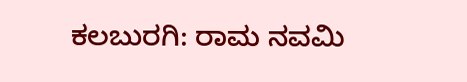ಕಲಬುರಗಿ: ರಾಮ ನವಮಿ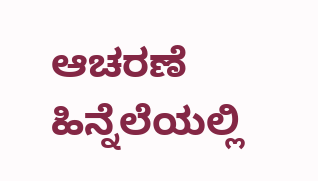ಆಚರಣೆ ಹಿನ್ನೆಲೆಯಲ್ಲಿ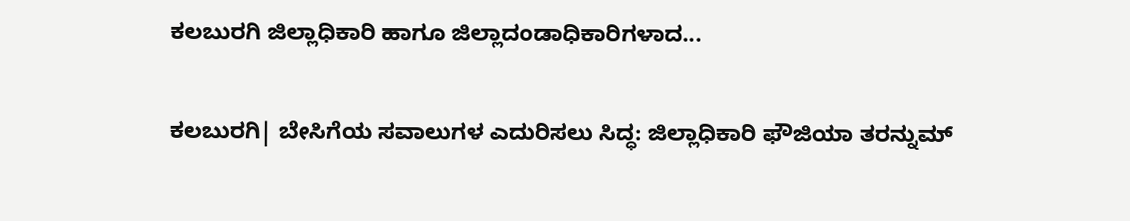ಕಲಬುರಗಿ ಜಿಲ್ಲಾಧಿಕಾರಿ ಹಾಗೂ ಜಿಲ್ಲಾದಂಡಾಧಿಕಾರಿಗಳಾದ...

ಕಲಬುರಗಿ| ಬೇಸಿಗೆಯ ಸವಾಲುಗಳ ಎದುರಿಸಲು ಸಿದ್ಧ: ಜಿಲ್ಲಾಧಿಕಾರಿ ಫೌಜಿಯಾ ತರನ್ನುಮ್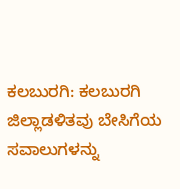ಕಲಬುರಗಿ: ಕಲಬುರಗಿ ಜಿಲ್ಲಾಡಳಿತವು ಬೇಸಿಗೆಯ ಸವಾಲುಗಳನ್ನು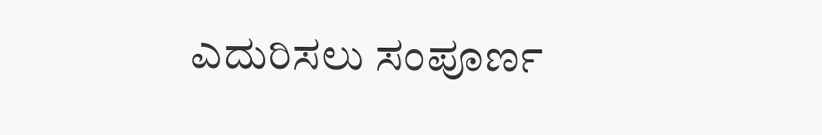ಎದುರಿಸಲು ಸಂಪೂರ್ಣ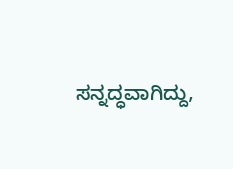ಸನ್ನದ್ಧವಾಗಿದ್ದು,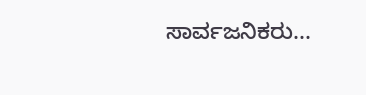ಸಾರ್ವಜನಿಕರು...